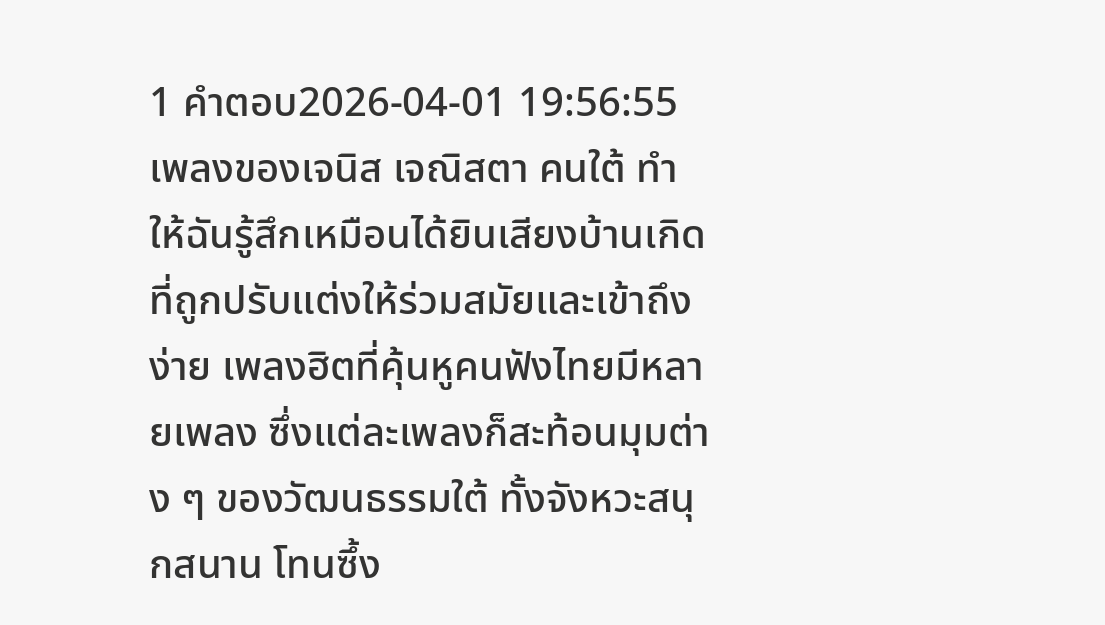1 คำตอบ2026-04-01 19:56:55
เพลงของเจนิส เจณิสตา คนใต้ ทำให้ฉันรู้สึกเหมือนได้ยินเสียงบ้านเกิดที่ถูกปรับแต่งให้ร่วมสมัยและเข้าถึงง่าย เพลงฮิตที่คุ้นหูคนฟังไทยมีหลายเพลง ซึ่งแต่ละเพลงก็สะท้อนมุมต่าง ๆ ของวัฒนธรรมใต้ ทั้งจังหวะสนุกสนาน โทนซึ้ง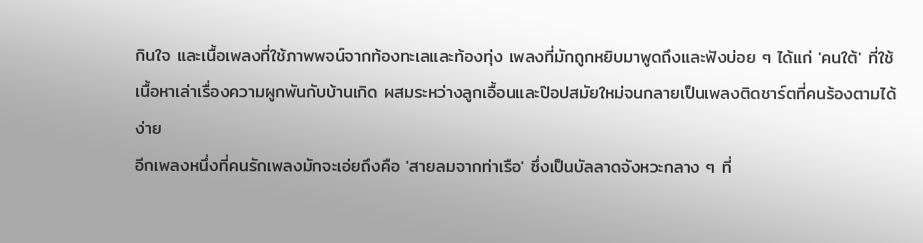กินใจ และเนื้อเพลงที่ใช้ภาพพจน์จากท้องทะเลและท้องทุ่ง เพลงที่มักถูกหยิบมาพูดถึงและฟังบ่อย ๆ ได้แก่ 'คนใต้' ที่ใช้เนื้อหาเล่าเรื่องความผูกพันกับบ้านเกิด ผสมระหว่างลูกเอื้อนและป๊อปสมัยใหม่จนกลายเป็นเพลงติดชาร์ตที่คนร้องตามได้ง่าย
อีกเพลงหนึ่งที่คนรักเพลงมักจะเอ่ยถึงคือ 'สายลมจากท่าเรือ' ซึ่งเป็นบัลลาดจังหวะกลาง ๆ ที่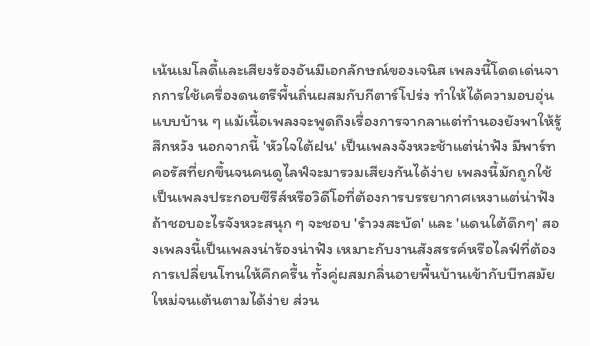เน้นเมโลดี้และเสียงร้องอันมีเอกลักษณ์ของเจนิส เพลงนี้โดดเด่นจากการใช้เครื่องดนตรีพื้นถิ่นผสมกับกีตาร์โปร่ง ทำให้ได้ความอบอุ่นแบบบ้าน ๆ แม้เนื้อเพลงจะพูดถึงเรื่องการจากลาแต่ทำนองยังพาให้รู้สึกหวัง นอกจากนี้ 'หัวใจใต้ฝน' เป็นเพลงจังหวะช้าแต่น่าฟัง มีพาร์ทคอรัสที่ยกขึ้นจนคนดูไลฟ์จะมารวมเสียงกันได้ง่าย เพลงนี้มักถูกใช้เป็นเพลงประกอบซีรีส์หรือวิดีโอที่ต้องการบรรยากาศเหงาแต่น่าฟัง
ถ้าชอบอะไรจังหวะสนุก ๆ จะชอบ 'รำวงสะบัด' และ 'แดนใต้ดึกๆ' สองเพลงนี้เป็นเพลงน่าร้องน่าฟัง เหมาะกับงานสังสรรค์หรือไลฟ์ที่ต้องการเปลี่ยนโทนให้คึกครื้น ทั้งคู่ผสมกลิ่นอายพื้นบ้านเข้ากับบีทสมัยใหม่จนเต้นตามได้ง่าย ส่วน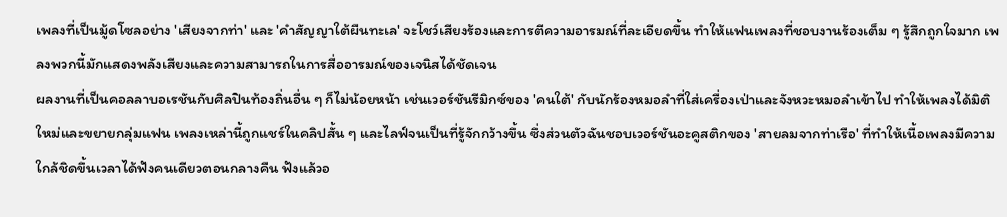เพลงที่เป็นมู้ดโซลอย่าง 'เสียงจากท่า' และ 'คำสัญญาใต้ผืนทะเล' จะโชว์เสียงร้องและการตีความอารมณ์ที่ละเอียดขึ้น ทำให้แฟนเพลงที่ชอบงานร้องเต็ม ๆ รู้สึกถูกใจมาก เพลงพวกนี้มักแสดงพลังเสียงและความสามารถในการสื่ออารมณ์ของเจนิสได้ชัดเจน
ผลงานที่เป็นคอลลาบอเรชันกับศิลปินท้องถิ่นอื่น ๆ ก็ไม่น้อยหน้า เช่นเวอร์ชันรีมิกซ์ของ 'คนใต้' กับนักร้องหมอลำที่ใส่เครื่องเป่าและจังหวะหมอลำเข้าไป ทำให้เพลงได้มิติใหม่และขยายกลุ่มแฟน เพลงเหล่านี้ถูกแชร์ในคลิปสั้น ๆ และไลฟ์จนเป็นที่รู้จักกว้างขึ้น ซึ่งส่วนตัวฉันชอบเวอร์ชันอะคูสติกของ 'สายลมจากท่าเรือ' ที่ทำให้เนื้อเพลงมีความใกล้ชิดขึ้นเวลาได้ฟังคนเดียวตอนกลางคืน ฟังแล้วอ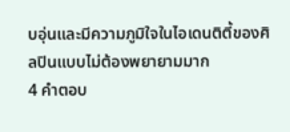บอุ่นและมีความภูมิใจในไอเดนติตี้ของศิลปินแบบไม่ต้องพยายามมาก
4 คำตอบ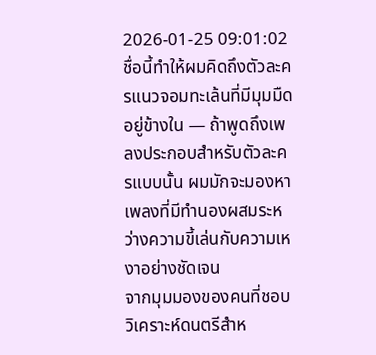2026-01-25 09:01:02
ชื่อนี้ทำให้ผมคิดถึงตัวละครแนวจอมทะเล้นที่มีมุมมืดอยู่ข้างใน — ถ้าพูดถึงเพลงประกอบสำหรับตัวละครแบบนั้น ผมมักจะมองหาเพลงที่มีทำนองผสมระหว่างความขี้เล่นกับความเหงาอย่างชัดเจน
จากมุมมองของคนที่ชอบวิเคราะห์ดนตรีสำห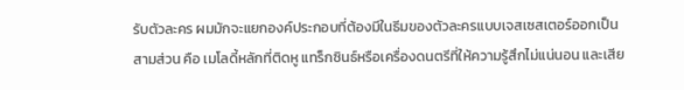รับตัวละคร ผมมักจะแยกองค์ประกอบที่ต้องมีในธีมของตัวละครแบบเจสเซสเตอร์ออกเป็นสามส่วน คือ เมโลดี้หลักที่ติดหู แทร็กซินธ์หรือเครื่องดนตรีที่ให้ความรู้สึกไม่แน่นอน และเสีย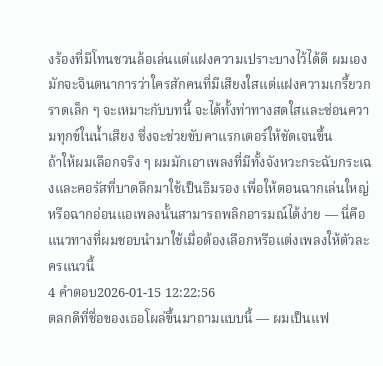งร้องที่มีโทนชวนล้อเล่นแต่แฝงความเปราะบางไว้ได้ดี ผมเองมักจะจินตนาการว่าใครสักคนที่มีเสียงใสแต่แฝงความเกรี้ยวกราดเล็ก ๆ จะเหมาะกับบทนี้ จะได้ทั้งท่าทางสดใสและซ่อนความทุกข์ในน้ำเสียง ซึ่งจะช่วยขับคาแรกเตอร์ให้ชัดเจนขึ้น
ถ้าให้ผมเลือกจริง ๆ ผมมักเอาเพลงที่มีทั้งจังหวะกระฉับกระเฉงและคอรัสที่บาดลึกมาใช้เป็นธีมรอง เพื่อให้ตอนฉากเล่นใหญ่หรือฉากอ่อนแอเพลงนั้นสามารถพลิกอารมณ์ได้ง่าย — นี่คือแนวทางที่ผมชอบนำมาใช้เมื่อต้องเลือกหรือแต่งเพลงให้ตัวละครแนวนี้
4 คำตอบ2026-01-15 12:22:56
ตลกดีที่ชื่อของเธอโผล่ขึ้นมาถามแบบนี้ — ผมเป็นแฟ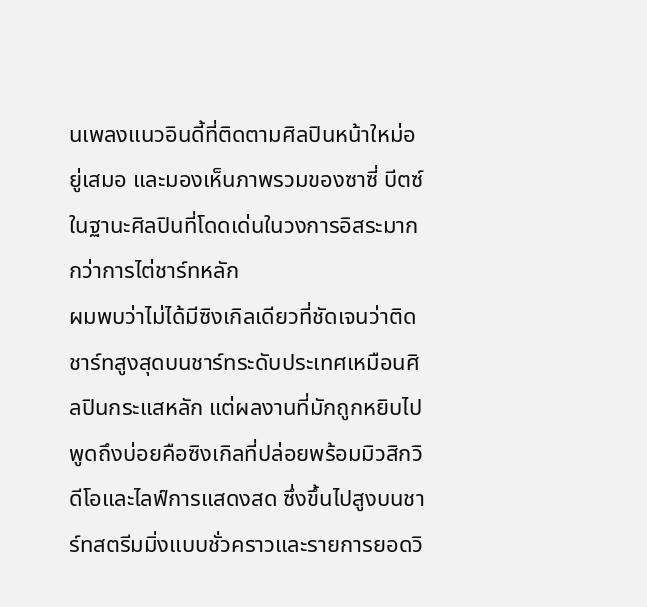นเพลงแนวอินดี้ที่ติดตามศิลปินหน้าใหม่อยู่เสมอ และมองเห็นภาพรวมของซาซี่ บีตซ์ในฐานะศิลปินที่โดดเด่นในวงการอิสระมากกว่าการไต่ชาร์ทหลัก
ผมพบว่าไม่ได้มีซิงเกิลเดียวที่ชัดเจนว่าติดชาร์ทสูงสุดบนชาร์ทระดับประเทศเหมือนศิลปินกระแสหลัก แต่ผลงานที่มักถูกหยิบไปพูดถึงบ่อยคือซิงเกิลที่ปล่อยพร้อมมิวสิกวิดีโอและไลฟ์การแสดงสด ซึ่งขึ้นไปสูงบนชาร์ทสตรีมมิ่งแบบชั่วคราวและรายการยอดวิ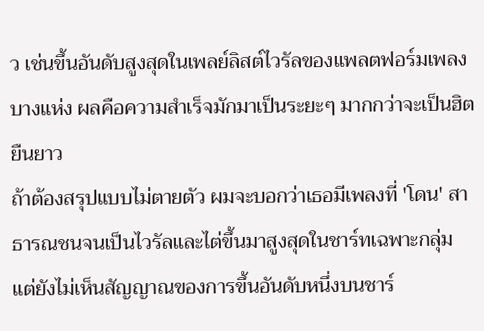ว เช่นขึ้นอันดับสูงสุดในเพลย์ลิสต์ไวรัลของแพลตฟอร์มเพลงบางแห่ง ผลคือความสำเร็จมักมาเป็นระยะๆ มากกว่าจะเป็นฮิตยืนยาว
ถ้าต้องสรุปแบบไม่ตายตัว ผมจะบอกว่าเธอมีเพลงที่ 'โดน' สาธารณชนจนเป็นไวรัลและไต่ขึ้นมาสูงสุดในชาร์ทเฉพาะกลุ่ม แต่ยังไม่เห็นสัญญาณของการขึ้นอันดับหนึ่งบนชาร์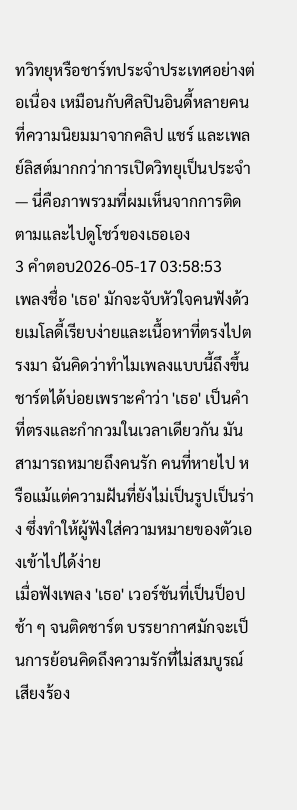ทวิทยุหรือชาร์ทประจำประเทศอย่างต่อเนื่อง เหมือนกับศิลปินอินดี้หลายคนที่ความนิยมมาจากคลิป แชร์ และเพลย์ลิสต์มากกว่าการเปิดวิทยุเป็นประจำ — นี่คือภาพรวมที่ผมเห็นจากการติดตามและไปดูโชว์ของเธอเอง
3 คำตอบ2026-05-17 03:58:53
เพลงชื่อ 'เธอ' มักจะจับหัวใจคนฟังด้วยเมโลดี้เรียบง่ายและเนื้อหาที่ตรงไปตรงมา ฉันคิดว่าทำไมเพลงแบบนี้ถึงขึ้นชาร์ตได้บ่อยเพราะคำว่า 'เธอ' เป็นคำที่ตรงและกำกวมในเวลาเดียวกัน มันสามารถหมายถึงคนรัก คนที่หายไป หรือแม้แต่ความฝันที่ยังไม่เป็นรูปเป็นร่าง ซึ่งทำให้ผู้ฟังใส่ความหมายของตัวเองเข้าไปได้ง่าย
เมื่อฟังเพลง 'เธอ' เวอร์ชันที่เป็นป็อปช้า ๆ จนติดชาร์ต บรรยากาศมักจะเป็นการย้อนคิดถึงความรักที่ไม่สมบูรณ์ เสียงร้อง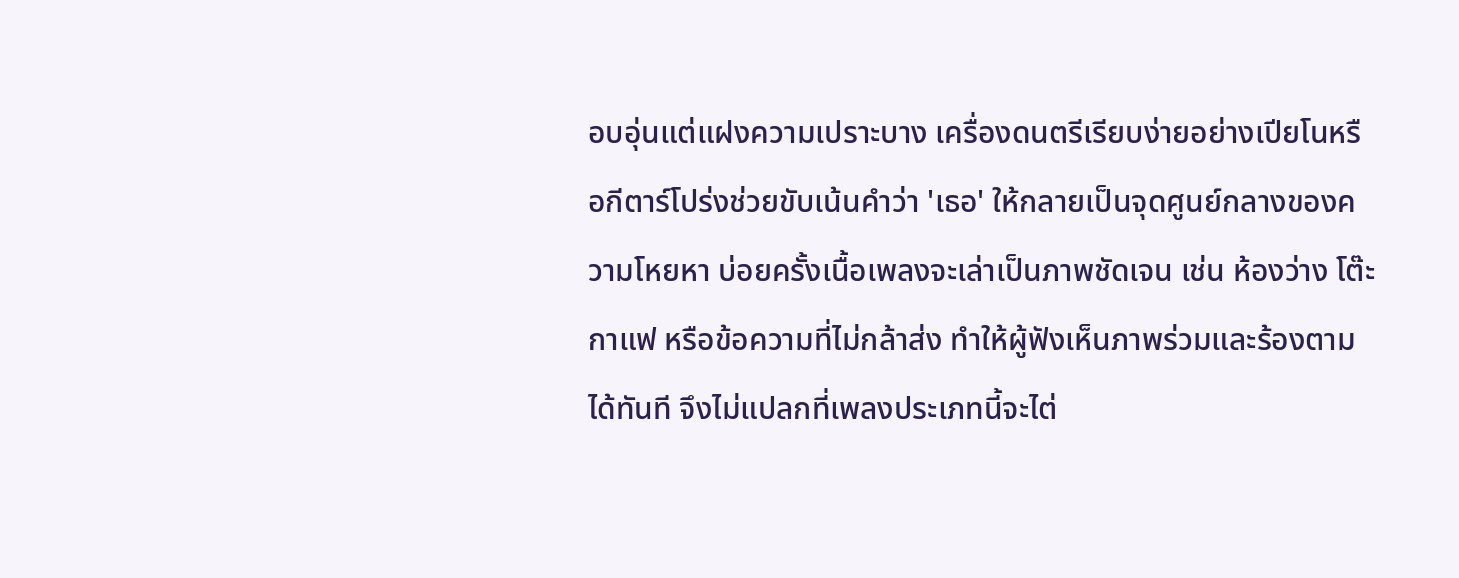อบอุ่นแต่แฝงความเปราะบาง เครื่องดนตรีเรียบง่ายอย่างเปียโนหรือกีตาร์โปร่งช่วยขับเน้นคำว่า 'เธอ' ให้กลายเป็นจุดศูนย์กลางของความโหยหา บ่อยครั้งเนื้อเพลงจะเล่าเป็นภาพชัดเจน เช่น ห้องว่าง โต๊ะกาแฟ หรือข้อความที่ไม่กล้าส่ง ทำให้ผู้ฟังเห็นภาพร่วมและร้องตามได้ทันที จึงไม่แปลกที่เพลงประเภทนี้จะไต่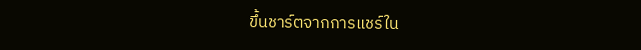ขึ้นชาร์ตจากการแชร์ใน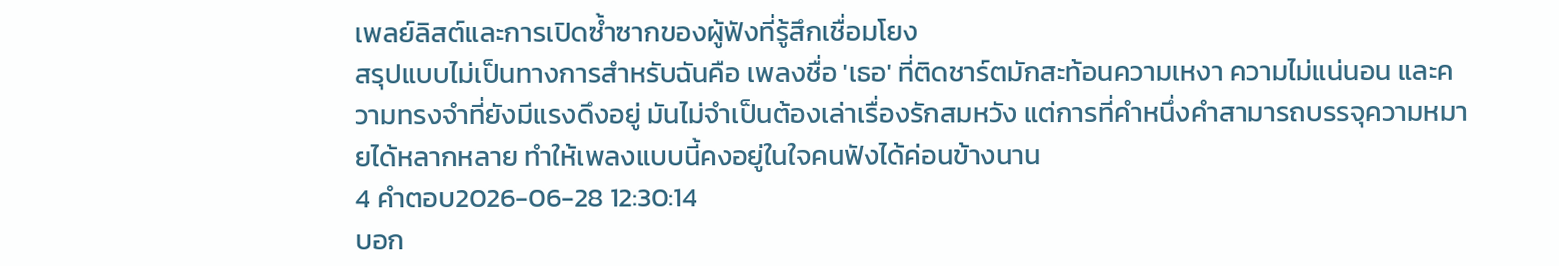เพลย์ลิสต์และการเปิดซ้ำซากของผู้ฟังที่รู้สึกเชื่อมโยง
สรุปแบบไม่เป็นทางการสำหรับฉันคือ เพลงชื่อ 'เธอ' ที่ติดชาร์ตมักสะท้อนความเหงา ความไม่แน่นอน และความทรงจำที่ยังมีแรงดึงอยู่ มันไม่จำเป็นต้องเล่าเรื่องรักสมหวัง แต่การที่คำหนึ่งคำสามารถบรรจุความหมายได้หลากหลาย ทำให้เพลงแบบนี้คงอยู่ในใจคนฟังได้ค่อนข้างนาน
4 คำตอบ2026-06-28 12:30:14
บอก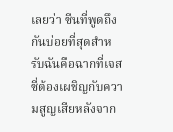เลยว่า ซีนที่พูดถึงกันบ่อยที่สุดสำหรับฉันคือฉากที่เจสซี่ต้องเผชิญกับความสูญเสียหลังจาก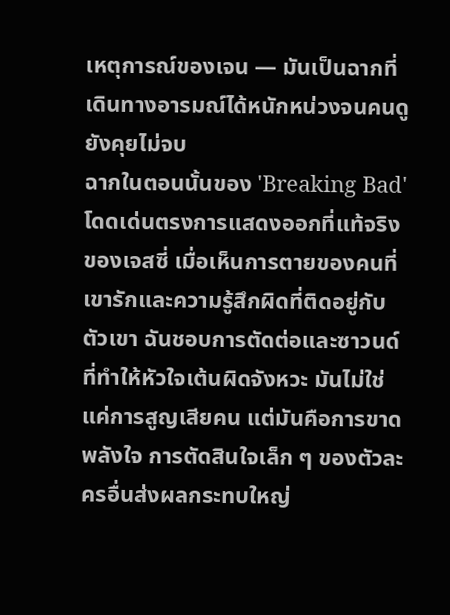เหตุการณ์ของเจน — มันเป็นฉากที่เดินทางอารมณ์ได้หนักหน่วงจนคนดูยังคุยไม่จบ
ฉากในตอนนั้นของ 'Breaking Bad' โดดเด่นตรงการแสดงออกที่แท้จริงของเจสซี่ เมื่อเห็นการตายของคนที่เขารักและความรู้สึกผิดที่ติดอยู่กับตัวเขา ฉันชอบการตัดต่อและซาวนด์ที่ทำให้หัวใจเต้นผิดจังหวะ มันไม่ใช่แค่การสูญเสียคน แต่มันคือการขาดพลังใจ การตัดสินใจเล็ก ๆ ของตัวละครอื่นส่งผลกระทบใหญ่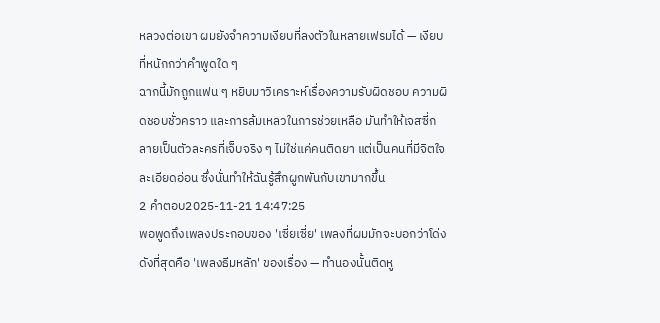หลวงต่อเขา ผมยังจำความเงียบที่ลงตัวในหลายเฟรมได้ — เงียบที่หนักกว่าคำพูดใด ๆ
ฉากนี้มักถูกแฟน ๆ หยิบมาวิเคราะห์เรื่องความรับผิดชอบ ความผิดชอบชั่วคราว และการล้มเหลวในการช่วยเหลือ มันทำให้เจสซี่กลายเป็นตัวละครที่เจ็บจริง ๆ ไม่ใช่แค่คนติดยา แต่เป็นคนที่มีจิตใจละเอียดอ่อน ซึ่งนั่นทำให้ฉันรู้สึกผูกพันกับเขามากขึ้น
2 คำตอบ2025-11-21 14:47:25
พอพูดถึงเพลงประกอบของ 'เซี่ยเซี่ย' เพลงที่ผมมักจะบอกว่าโด่งดังที่สุดคือ 'เพลงธีมหลัก' ของเรื่อง — ทำนองนั้นติดหู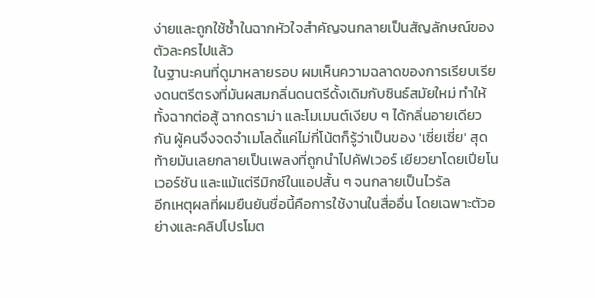ง่ายและถูกใช้ซ้ำในฉากหัวใจสำคัญจนกลายเป็นสัญลักษณ์ของตัวละครไปแล้ว
ในฐานะคนที่ดูมาหลายรอบ ผมเห็นความฉลาดของการเรียบเรียงดนตรีตรงที่มันผสมกลิ่นดนตรีดั้งเดิมกับซินธ์สมัยใหม่ ทำให้ทั้งฉากต่อสู้ ฉากดราม่า และโมเมนต์เงียบ ๆ ได้กลิ่นอายเดียวกัน ผู้คนจึงจดจำเมโลดี้แค่ไม่กี่โน้ตก็รู้ว่าเป็นของ 'เซี่ยเซี่ย' สุดท้ายมันเลยกลายเป็นเพลงที่ถูกนำไปคัฟเวอร์ เยียวยาโดยเปียโนเวอร์ชัน และแม้แต่รีมิกซ์ในแอปสั้น ๆ จนกลายเป็นไวรัล
อีกเหตุผลที่ผมยืนยันชื่อนี้คือการใช้งานในสื่ออื่น โดยเฉพาะตัวอย่างและคลิปโปรโมต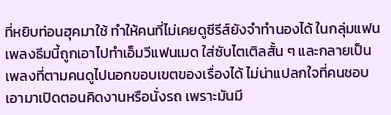ที่หยิบท่อนฮุคมาใช้ ทำให้คนที่ไม่เคยดูซีรีส์ยังจำทำนองได้ ในกลุ่มแฟน เพลงธีมนี้ถูกเอาไปทำเอ็มวีแฟนเมด ใส่ซับไตเติลสั้น ๆ และกลายเป็นเพลงที่ตามคนดูไปนอกขอบเขตของเรื่องได้ ไม่น่าแปลกใจที่คนชอบเอามาเปิดตอนคิดงานหรือนั่งรถ เพราะมันมี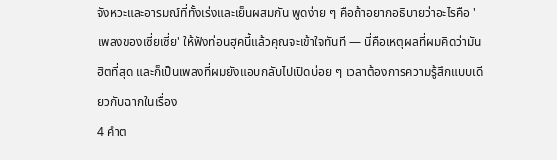จังหวะและอารมณ์ที่ทั้งเร่งและเย็นผสมกัน พูดง่าย ๆ คือถ้าอยากอธิบายว่าอะไรคือ 'เพลงของเซี่ยเซี่ย' ให้ฟังท่อนฮุคนี้แล้วคุณจะเข้าใจทันที — นี่คือเหตุผลที่ผมคิดว่ามันฮิตที่สุด และก็เป็นเพลงที่ผมยังแอบกลับไปเปิดบ่อย ๆ เวลาต้องการความรู้สึกแบบเดียวกับฉากในเรื่อง
4 คำต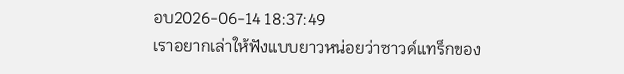อบ2026-06-14 18:37:49
เราอยากเล่าให้ฟังแบบยาวหน่อยว่าซาวด์แทร็กของ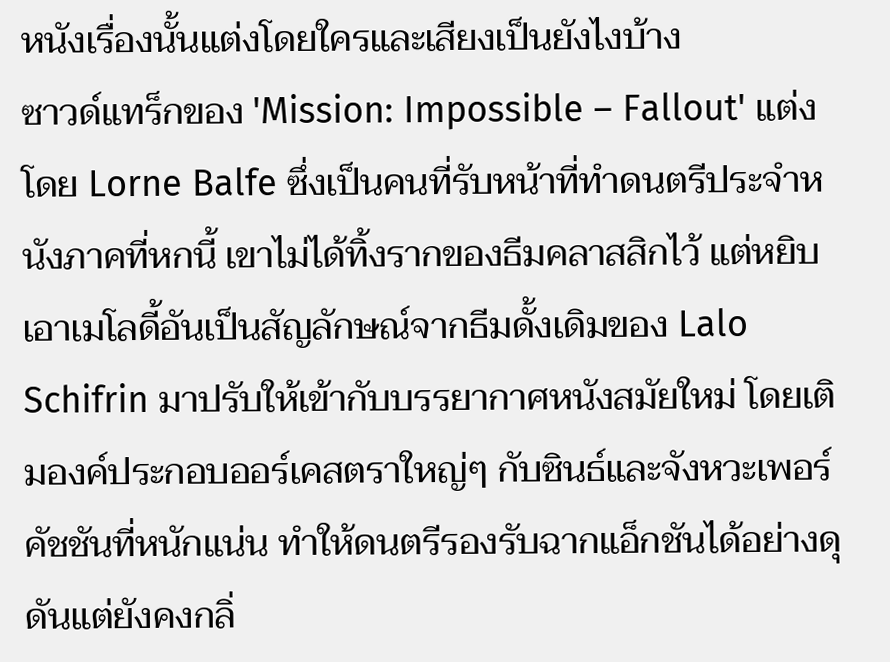หนังเรื่องนั้นแต่งโดยใครและเสียงเป็นยังไงบ้าง
ซาวด์แทร็กของ 'Mission: Impossible – Fallout' แต่งโดย Lorne Balfe ซึ่งเป็นคนที่รับหน้าที่ทำดนตรีประจำหนังภาคที่หกนี้ เขาไม่ได้ทิ้งรากของธีมคลาสสิกไว้ แต่หยิบเอาเมโลดี้อันเป็นสัญลักษณ์จากธีมดั้งเดิมของ Lalo Schifrin มาปรับให้เข้ากับบรรยากาศหนังสมัยใหม่ โดยเติมองค์ประกอบออร์เคสตราใหญ่ๆ กับซินธ์และจังหวะเพอร์คัชชันที่หนักแน่น ทำให้ดนตรีรองรับฉากแอ็กชันได้อย่างดุดันแต่ยังคงกลิ่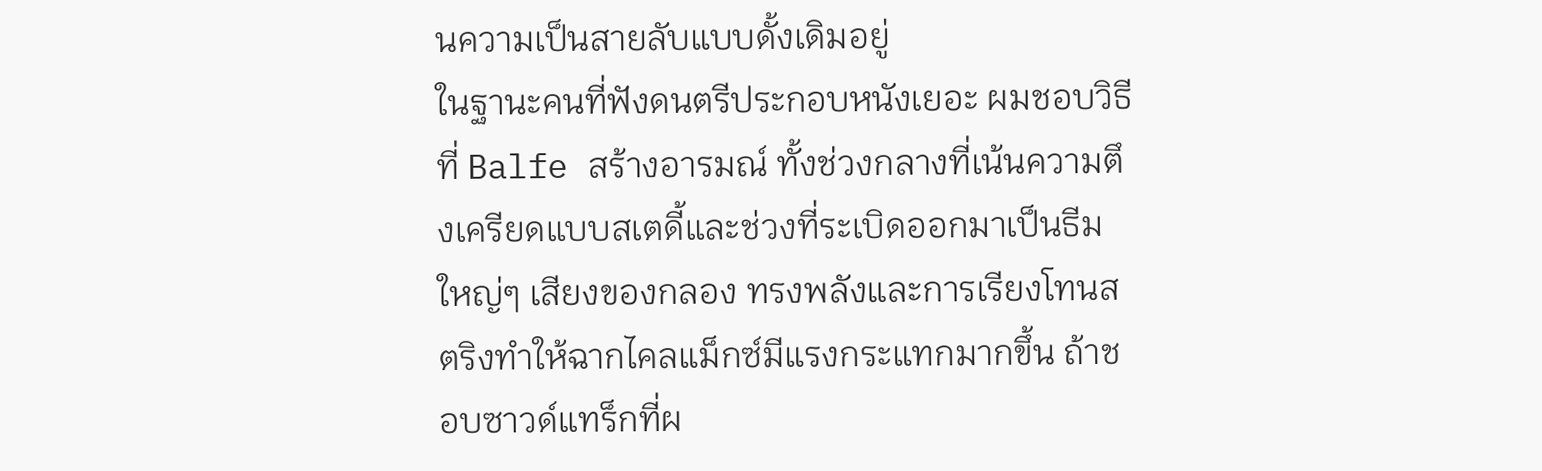นความเป็นสายลับแบบดั้งเดิมอยู่
ในฐานะคนที่ฟังดนตรีประกอบหนังเยอะ ผมชอบวิธีที่ Balfe สร้างอารมณ์ ทั้งช่วงกลางที่เน้นความตึงเครียดแบบสเตดี้และช่วงที่ระเบิดออกมาเป็นธีมใหญ่ๆ เสียงของกลอง ทรงพลังและการเรียงโทนสตริงทำให้ฉากไคลแม็กซ์มีแรงกระแทกมากขึ้น ถ้าชอบซาวด์แทร็กที่ผ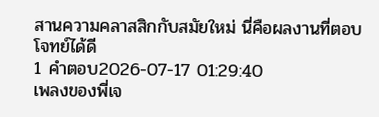สานความคลาสสิกกับสมัยใหม่ นี่คือผลงานที่ตอบโจทย์ได้ดี
1 คำตอบ2026-07-17 01:29:40
เพลงของพี่เจ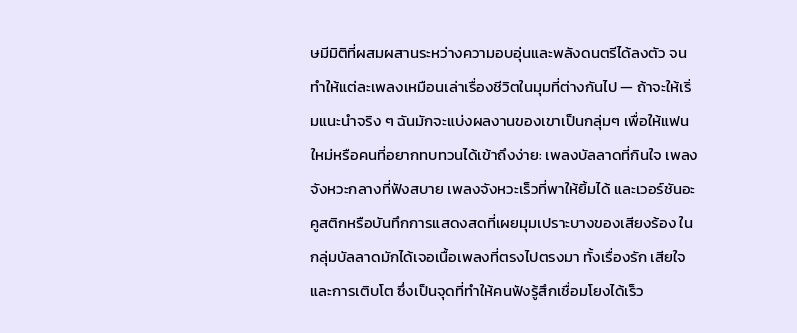ษมีมิติที่ผสมผสานระหว่างความอบอุ่นและพลังดนตรีได้ลงตัว จนทำให้แต่ละเพลงเหมือนเล่าเรื่องชีวิตในมุมที่ต่างกันไป — ถ้าจะให้เริ่มแนะนำจริง ๆ ฉันมักจะแบ่งผลงานของเขาเป็นกลุ่มๆ เพื่อให้แฟนใหม่หรือคนที่อยากทบทวนได้เข้าถึงง่าย: เพลงบัลลาดที่กินใจ เพลงจังหวะกลางที่ฟังสบาย เพลงจังหวะเร็วที่พาให้ยิ้มได้ และเวอร์ชันอะคูสติกหรือบันทึกการแสดงสดที่เผยมุมเปราะบางของเสียงร้อง ในกลุ่มบัลลาดมักได้เจอเนื้อเพลงที่ตรงไปตรงมา ทั้งเรื่องรัก เสียใจ และการเติบโต ซึ่งเป็นจุดที่ทำให้คนฟังรู้สึกเชื่อมโยงได้เร็ว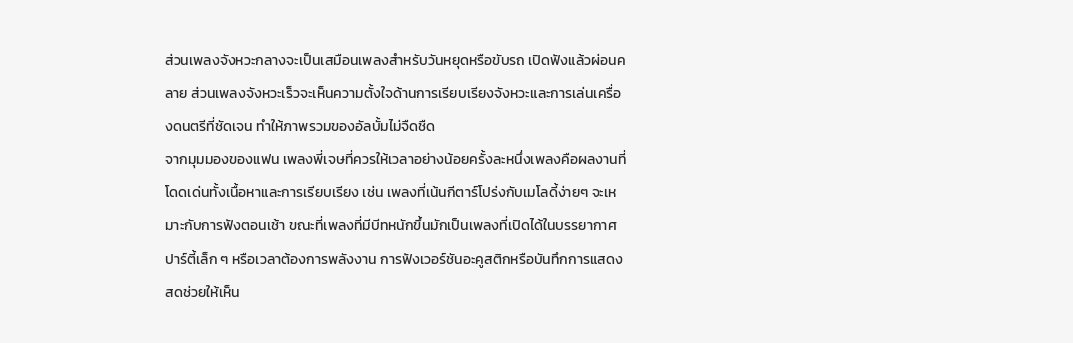ส่วนเพลงจังหวะกลางจะเป็นเสมือนเพลงสำหรับวันหยุดหรือขับรถ เปิดฟังแล้วผ่อนคลาย ส่วนเพลงจังหวะเร็วจะเห็นความตั้งใจด้านการเรียบเรียงจังหวะและการเล่นเครื่องดนตรีที่ชัดเจน ทำให้ภาพรวมของอัลบั้มไม่จืดชืด
จากมุมมองของแฟน เพลงพี่เจษที่ควรให้เวลาอย่างน้อยครั้งละหนึ่งเพลงคือผลงานที่โดดเด่นทั้งเนื้อหาและการเรียบเรียง เช่น เพลงที่เน้นกีตาร์โปร่งกับเมโลดี้ง่ายๆ จะเหมาะกับการฟังตอนเช้า ขณะที่เพลงที่มีบีทหนักขึ้นมักเป็นเพลงที่เปิดได้ในบรรยากาศปาร์ตี้เล็ก ๆ หรือเวลาต้องการพลังงาน การฟังเวอร์ชันอะคูสติกหรือบันทึกการแสดงสดช่วยให้เห็น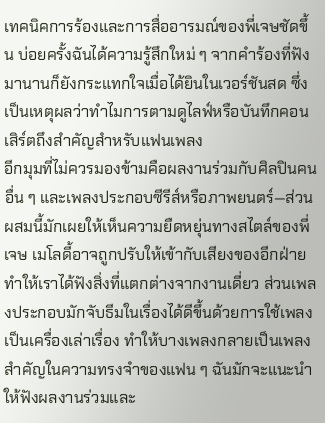เทคนิคการร้องและการสื่ออารมณ์ของพี่เจษชัดขึ้น บ่อยครั้งฉันได้ความรู้สึกใหม่ ๆ จากคำร้องที่ฟังมานานก็ยังกระแทกใจเมื่อได้ยินในเวอร์ชันสด ซึ่งเป็นเหตุผลว่าทำไมการตามดูไลฟ์หรือบันทึกคอนเสิร์ตถึงสำคัญสำหรับแฟนเพลง
อีกมุมที่ไม่ควรมองข้ามคือผลงานร่วมกับศิลปินคนอื่น ๆ และเพลงประกอบซีรีส์หรือภาพยนตร์—ส่วนผสมนี้มักเผยให้เห็นความยืดหยุ่นทางสไตล์ของพี่เจษ เมโลดี้อาจถูกปรับให้เข้ากับเสียงของอีกฝ่าย ทำให้เราได้ฟังสิ่งที่แตกต่างจากงานเดี่ยว ส่วนเพลงประกอบมักจับธีมในเรื่องได้ดีขึ้นด้วยการใช้เพลงเป็นเครื่องเล่าเรื่อง ทำให้บางเพลงกลายเป็นเพลงสำคัญในความทรงจำของแฟน ๆ ฉันมักจะแนะนำให้ฟังผลงานร่วมและ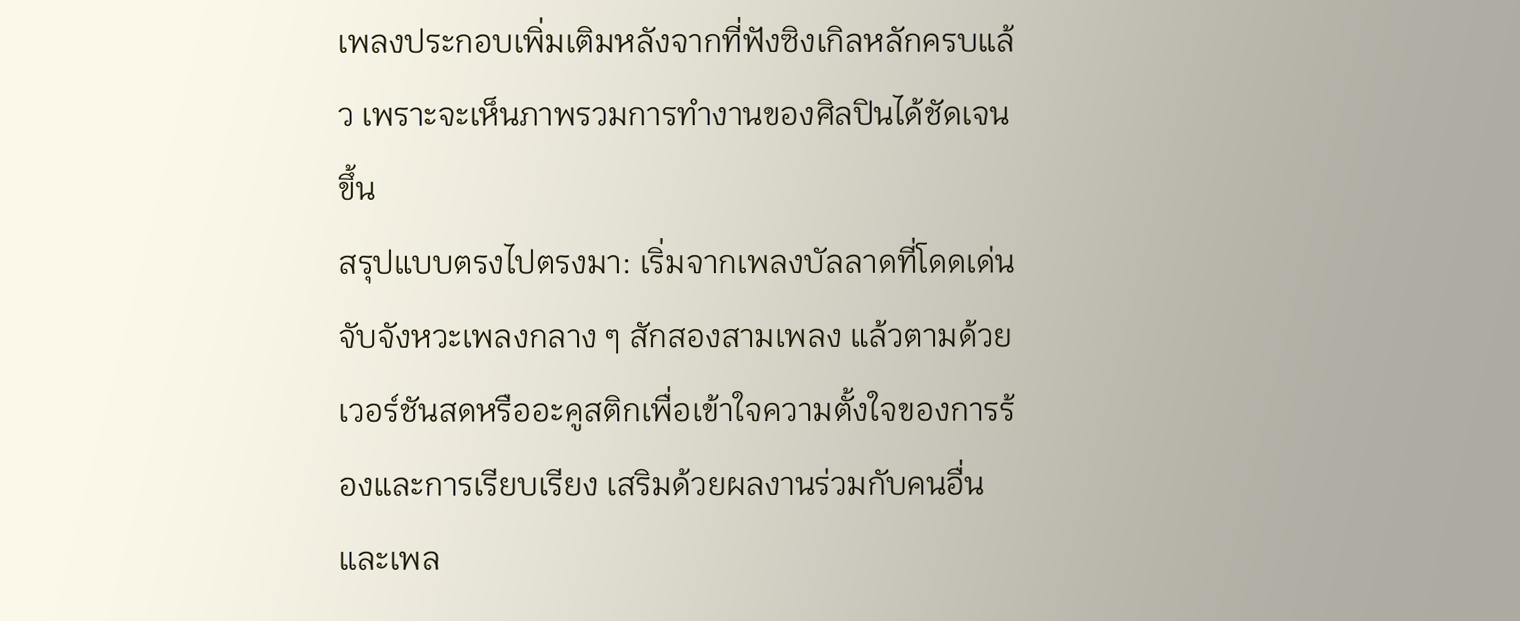เพลงประกอบเพิ่มเติมหลังจากที่ฟังซิงเกิลหลักครบแล้ว เพราะจะเห็นภาพรวมการทำงานของศิลปินได้ชัดเจนขึ้น
สรุปแบบตรงไปตรงมา: เริ่มจากเพลงบัลลาดที่โดดเด่น จับจังหวะเพลงกลาง ๆ สักสองสามเพลง แล้วตามด้วยเวอร์ชันสดหรืออะคูสติกเพื่อเข้าใจความตั้งใจของการร้องและการเรียบเรียง เสริมด้วยผลงานร่วมกับคนอื่นและเพล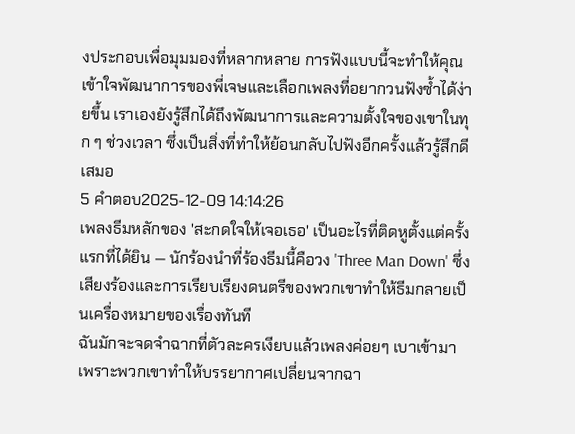งประกอบเพื่อมุมมองที่หลากหลาย การฟังแบบนี้จะทำให้คุณเข้าใจพัฒนาการของพี่เจษและเลือกเพลงที่อยากวนฟังซ้ำได้ง่ายขึ้น เราเองยังรู้สึกได้ถึงพัฒนาการและความตั้งใจของเขาในทุก ๆ ช่วงเวลา ซึ่งเป็นสิ่งที่ทำให้ย้อนกลับไปฟังอีกครั้งแล้วรู้สึกดีเสมอ
5 คำตอบ2025-12-09 14:14:26
เพลงธีมหลักของ 'สะกดใจให้เจอเธอ' เป็นอะไรที่ติดหูตั้งแต่ครั้งแรกที่ได้ยิน — นักร้องนำที่ร้องธีมนี้คือวง 'Three Man Down' ซึ่งเสียงร้องและการเรียบเรียงดนตรีของพวกเขาทำให้ธีมกลายเป็นเครื่องหมายของเรื่องทันที
ฉันมักจะจดจำฉากที่ตัวละครเงียบแล้วเพลงค่อยๆ เบาเข้ามา เพราะพวกเขาทำให้บรรยากาศเปลี่ยนจากฉา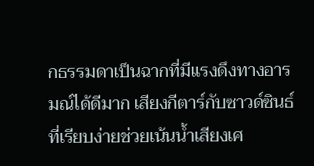กธรรมดาเป็นฉากที่มีแรงดึงทางอารมณ์ได้ดีมาก เสียงกีตาร์กับซาวด์ซินธ์ที่เรียบง่ายช่วยเน้นน้ำเสียงเศ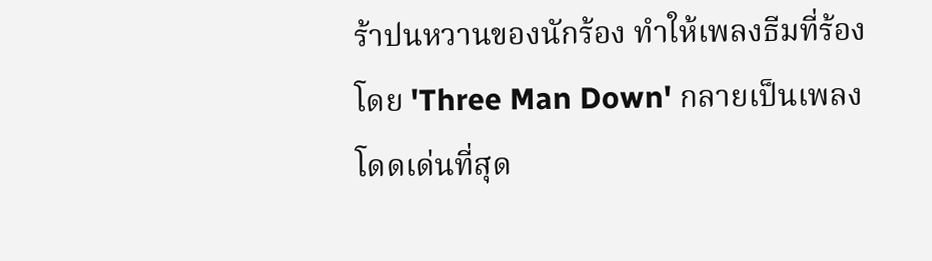ร้าปนหวานของนักร้อง ทำให้เพลงธีมที่ร้องโดย 'Three Man Down' กลายเป็นเพลงโดดเด่นที่สุด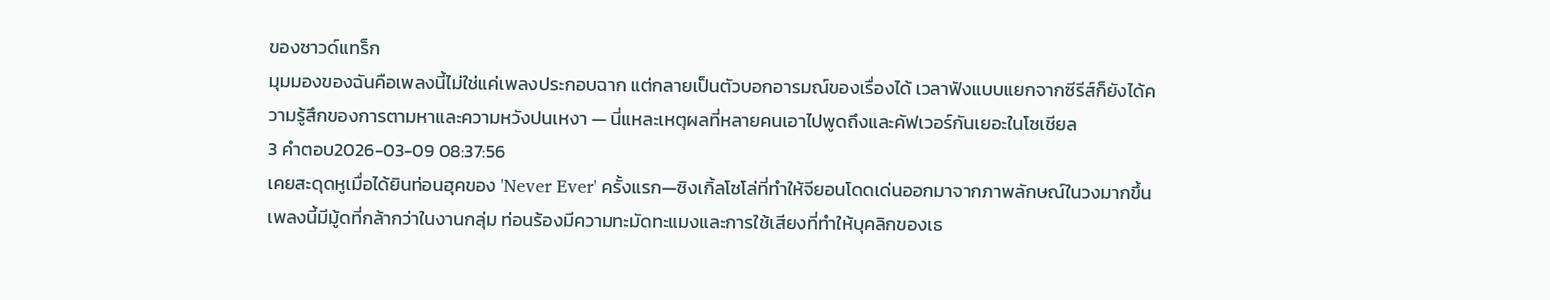ของซาวด์แทร็ก
มุมมองของฉันคือเพลงนี้ไม่ใช่แค่เพลงประกอบฉาก แต่กลายเป็นตัวบอกอารมณ์ของเรื่องได้ เวลาฟังแบบแยกจากซีรีส์ก็ยังได้ความรู้สึกของการตามหาและความหวังปนเหงา — นี่แหละเหตุผลที่หลายคนเอาไปพูดถึงและคัฟเวอร์กันเยอะในโซเชียล
3 คำตอบ2026-03-09 08:37:56
เคยสะดุดหูเมื่อได้ยินท่อนฮุคของ 'Never Ever' ครั้งแรก—ซิงเกิ้ลโซโล่ที่ทำให้จียอนโดดเด่นออกมาจากภาพลักษณ์ในวงมากขึ้น
เพลงนี้มีมู้ดที่กล้ากว่าในงานกลุ่ม ท่อนร้องมีความทะมัดทะแมงและการใช้เสียงที่ทำให้บุคลิกของเธ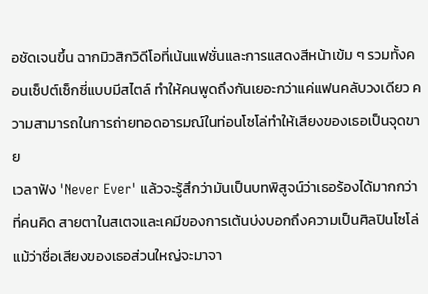อชัดเจนขึ้น ฉากมิวสิกวิดีโอที่เน้นแฟชั่นและการแสดงสีหน้าเข้ม ๆ รวมทั้งคอนเซ็ปต์เซ็กซี่แบบมีสไตล์ ทำให้คนพูดถึงกันเยอะกว่าแค่แฟนคลับวงเดียว ความสามารถในการถ่ายทอดอารมณ์ในท่อนโซโล่ทำให้เสียงของเธอเป็นจุดขาย
เวลาฟัง 'Never Ever' แล้วจะรู้สึกว่ามันเป็นบทพิสูจน์ว่าเธอร้องได้มากกว่าที่คนคิด สายตาในสเตจและเคมีของการเต้นบ่งบอกถึงความเป็นศิลปินโซโล่ แม้ว่าชื่อเสียงของเธอส่วนใหญ่จะมาจา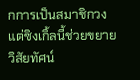กการเป็นสมาชิกวง แต่ซิงเกิ้ลนี้ช่วยขยายวิสัยทัศน์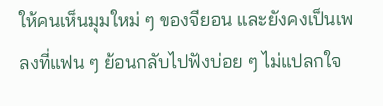ให้คนเห็นมุมใหม่ ๆ ของจียอน และยังคงเป็นเพลงที่แฟน ๆ ย้อนกลับไปฟังบ่อย ๆ ไม่แปลกใจ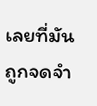เลยที่มันถูกจดจำ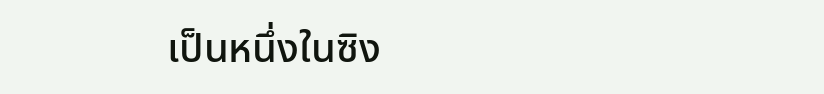เป็นหนึ่งในซิง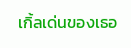เกิ้ลเด่นของเธอ